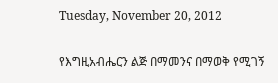Tuesday, November 20, 2012

የእግዚአብሔርን ልጅ በማመንና በማወቅ የሚገኝ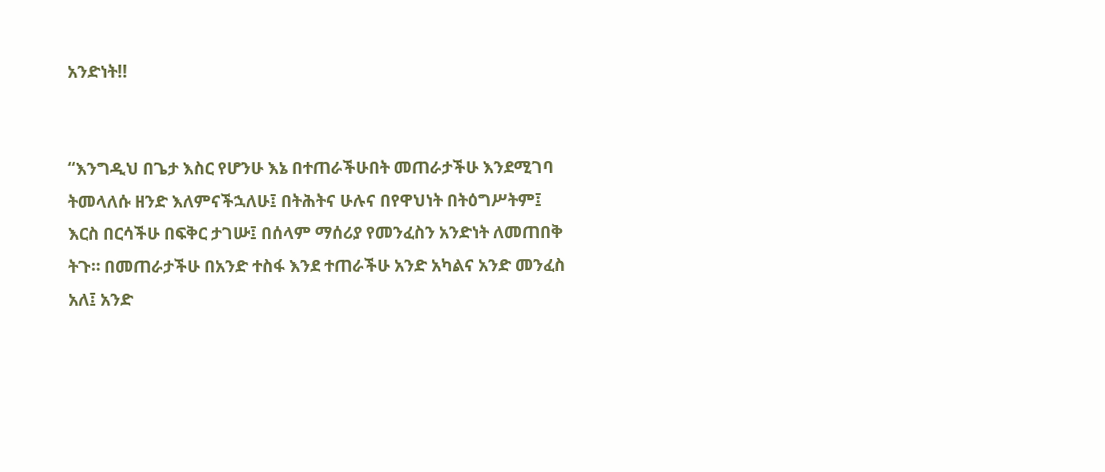አንድነት!!


“እንግዲህ በጌታ እስር የሆንሁ እኔ በተጠራችሁበት መጠራታችሁ እንደሚገባ ትመላለሱ ዘንድ እለምናችኋለሁ፤ በትሕትና ሁሉና በየዋህነት በትዕግሥትም፤ እርስ በርሳችሁ በፍቅር ታገሡ፤ በሰላም ማሰሪያ የመንፈስን አንድነት ለመጠበቅ ትጉ። በመጠራታችሁ በአንድ ተስፋ እንደ ተጠራችሁ አንድ አካልና አንድ መንፈስ አለ፤ አንድ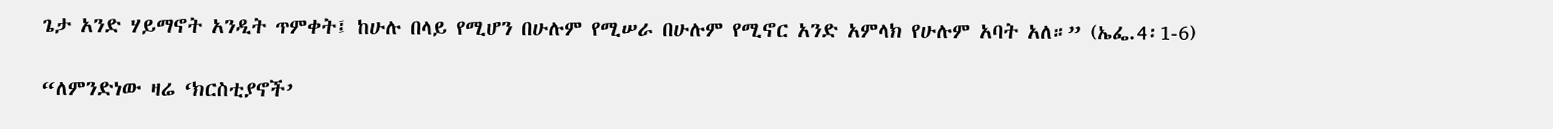ጌታ አንድ ሃይማኖት አንዲት ጥምቀት፤ ከሁሉ በላይ የሚሆን በሁሉም የሚሠራ በሁሉም የሚኖር አንድ አምላክ የሁሉም አባት አለ።” (ኤፌ.4፡1-6)

“ለምንድነው ዛሬ ‘ክርስቲያኖች’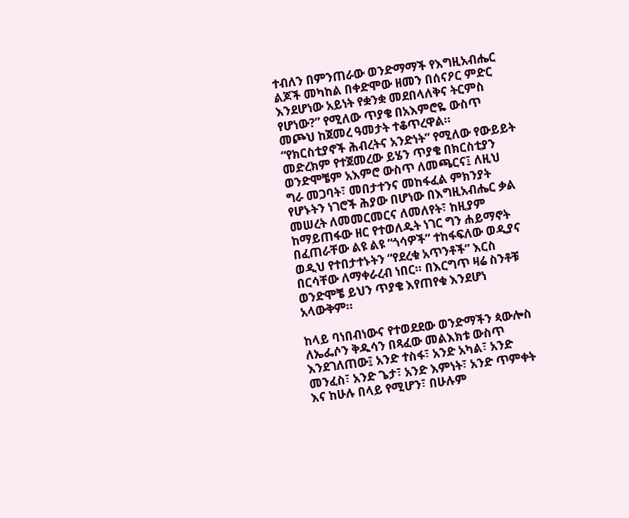ተብለን በምንጠራው ወንድማማች የእግዚአብሔር ልጆች መካከል በቀድሞው ዘመን በሰናዖር ምድር እንደሆነው አይነት የቋንቋ መደበላለቅና ትርምስ የሆነው?” የሚለው ጥያቄ በአእምሮዬ ውስጥ መጮህ ከጀመረ ዓመታት ተቆጥረዋል። “የክርስቲያኖች ሕብረትና አንድነት” የሚለው የውይይት መድረክም የተጀመረው ይሄን ጥያቄ በክርስቲያን ወንድሞቼም አእምሮ ውስጥ ለመጫርና፤ ለዚህ ግራ መጋባት፣ መበታተንና መከፋፈል ምክንያት የሆኑትን ነገሮች ሕያው በሆነው በእግዚአብሔር ቃል መሠረት ለመመርመርና ለመለየት፣ ከዚያም ከማይጠፋው ዘር የተወለዱት ነገር ግን ሐይማኖት በፈጠራቸው ልዩ ልዩ “ጎሳዎች” ተከፋፍለው ወዲያና ወዲህ የተበታተኑትን “የደረቁ አጥንቶች” እርስ በርሳቸው ለማቀራረብ ነበር። በእርግጥ ዛሬ ስንቶቹ ወንድሞቼ ይህን ጥያቄ እየጠየቁ እንደሆነ አላውቅም።

ከላይ ባነበብነውና የተወደደው ወንድማችን ጳውሎስ ለኤፌሶን ቅዱሳን በጻፈው መልእክቱ ውስጥ እንደገለጠው፤ አንድ ተስፋ፣ አንድ አካል፣ አንድ መንፈስ፣ አንድ ጌታ፣ አንድ እምነት፣ አንድ ጥምቀት እና ከሁሉ በላይ የሚሆን፣ በሁሉም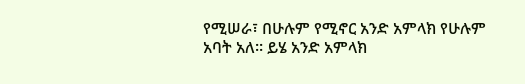የሚሠራ፣ በሁሉም የሚኖር አንድ አምላክ የሁሉም አባት አለ። ይሄ አንድ አምላክ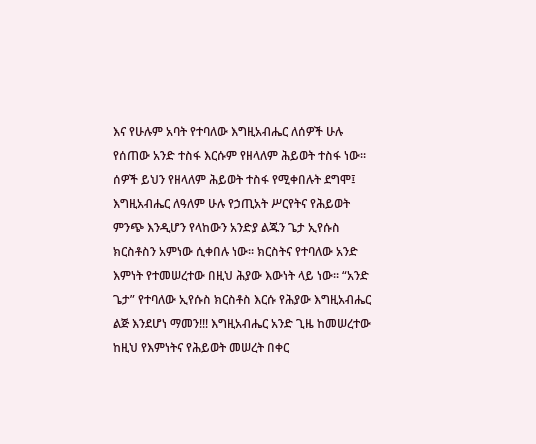እና የሁሉም አባት የተባለው እግዚአብሔር ለሰዎች ሁሉ የሰጠው አንድ ተስፋ እርሱም የዘላለም ሕይወት ተስፋ ነው። ሰዎች ይህን የዘላለም ሕይወት ተስፋ የሚቀበሉት ደግሞ፤ እግዚአብሔር ለዓለም ሁሉ የኃጢአት ሥርየትና የሕይወት ምንጭ እንዲሆን የላከውን አንድያ ልጁን ጌታ ኢየሱስ ክርስቶስን አምነው ሲቀበሉ ነው። ክርስትና የተባለው አንድ እምነት የተመሠረተው በዚህ ሕያው እውነት ላይ ነው። “አንድ ጌታ” የተባለው ኢየሱስ ክርስቶስ እርሱ የሕያው እግዚአብሔር ልጅ እንደሆነ ማመን!!! እግዚአብሔር አንድ ጊዜ ከመሠረተው ከዚህ የእምነትና የሕይወት መሠረት በቀር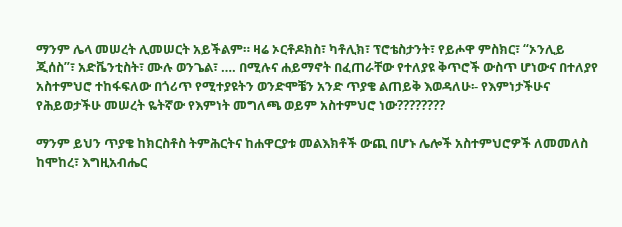ማንም ሌላ መሠረት ሊመሠርት አይችልም። ዛሬ ኦርቶዶክስ፣ ካቶሊክ፣ ፕሮቴስታንት፣ የይሖዋ ምስክር፣ “ኦንሊይ ጂሰስ”፣ አድቬንቲስት፣ ሙሉ ወንጌል፣ …. በሚሉና ሐይማኖት በፈጠራቸው የተለያዩ ቅጥሮች ውስጥ ሆነውና በተለያየ አስተምህሮ ተከፋፍለው በጎሪጥ የሚተያዩትን ወንድሞቼን አንድ ጥያቄ ልጠይቅ እወዳለሁ፡- የእምነታችሁና የሕይወታችሁ መሠረት ዬትኛው የእምነት መግለጫ ወይም አስተምህሮ ነው????????

ማንም ይህን ጥያቄ ከክርስቶስ ትምሕርትና ከሐዋርያቱ መልእክቶች ውጪ በሆኑ ሌሎች አስተምህሮዎች ለመመለስ ከሞከረ፣ እግዚአብሔር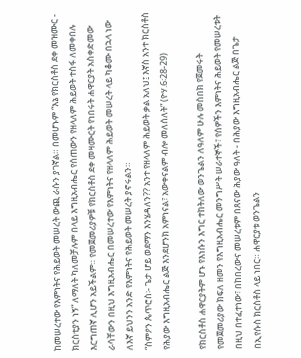ከመሠረተው የእምነትና የሕይወት መሠረት ውጪ ራሱን ያገኛል። በመሆኑም “እኔ የክርስቶስ ደቀ መዝሙር - ክርስቲያን ነኝ” ለማለት ካለመቻሉም በላይ እግዚአብሔር የሰጠውን የዘላለም ሕይወት ተስፋ ለመቀበሉ እርግጠኛ ሊሆን አይችልም። የመጀመሪያዎቹ የክርስቶስ ደቀ መዛሙርት የነበሩት ሐዋርያት አስቀድመው ራሳቸውን በዚህ እግዚአብሔር በመሠረተው የእምነትና የዘላለም ሕይወት መሠረት ላይ ካቆሙ በኋላ ነው ለእኛ ይህንን አንድ የእምነትና የሕይወት መሠረት ያኖሩልን።
“ስምዖን ጴጥሮስ፡- ጌታ ሆይ ወደማን እንሄዳለን?? አንተ የዘላለም ሕይወት ቃል አለህ፤ እኛስ አንተ ክርስቶስ የሕያው እግዚአብሔር ልጅ እንደሆንክ አምነናል፣ አውቀናልም ብሎ መለሰለት” (ዮሃ.6፡28-29)

የክርስቶስ ሐዋርያትም ሆኑ የእነሱን እግር ተከትለው ወንጌልን ለዓለም ሁሉ መስበክ የጀመሩት የመጀመሪያው ክፍለ ዘመን የእግዚአብሔር መንግሥት ሠራተኞች፣ የሰዎችን እምነትና ሕይወት የመሠረቱት በዚህ በተፈተነው፣ በከበረውና መሠረቱም በጸናው ሕያው ዓለት - በሕያው እግዚአብሔር ልጅ በጌታ በኢየሱስ ክርስቶስ ላይ ነበር። ሐዋርያቱ ወንጌልን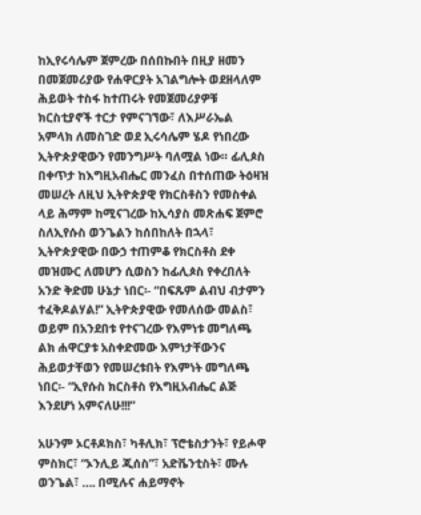ከኢየሩሳሌም ጀምረው በሰበኩበት በዚያ ዘመን በመጀመሪያው የሐዋርያት አገልግሎት ወደዘላለም ሕይወት ተስፋ ከተጠሩት የመጀመሪያዎቹ ክርስቲያኖች ተርታ የምናገኘው፣ ለእሥራኤል አምላክ ለመስገድ ወደ ኢሩሳሌም ሄዶ የነበረው ኢትዮጵያዊውን የመንግሥት ባለሟል ነው። ፊሊጶስ በቀጥታ ከእግዚአብሔር መንፈስ በተሰጠው ትዕዛዝ መሠረት ለዚህ ኢትዮጵያዊ የክርስቶስን የመስቀል ላይ ሕማም ከሚናገረው ከኢሳያስ መጽሐፍ ጀምሮ ስለኢየሱስ ወንጌልን ከሰበከለት በኋላ፣ ኢትዮጵያዊው በውኃ ተጠምቆ የክርስቶስ ደቀ መዝሙር ለመሆን ሲወስን ከፊሊጶስ የቀረበለት አንድ ቅድመ ሁኔታ ነበር፡- “በፍጹም ልብህ ብታምን ተፈቅዶልሃል!” ኢትዮጵያዊው የመለሰው መልስ፣ ወይም በአንደበቱ የተናገረው የእምነቱ መግለጫ ልክ ሐዋርያቱ አስቀድመው እምነታቸውንና ሕይወታቸወን የመሠረቱበት የእምነት መግለጫ ነበር፡- “ኢየሱስ ክርስቶስ የእግዚአብሔር ልጅ እንደሆነ አምናለሁ!!!”

አሁንም ኦርቶዶክስ፣ ካቶሊክ፣ ፕሮቴስታንት፣ የይሖዋ ምስክር፣ “ኦንሊይ ጂሰስ”፣ አድቬንቲስት፣ ሙሉ ወንጌል፣ …. በሚሉና ሐይማኖት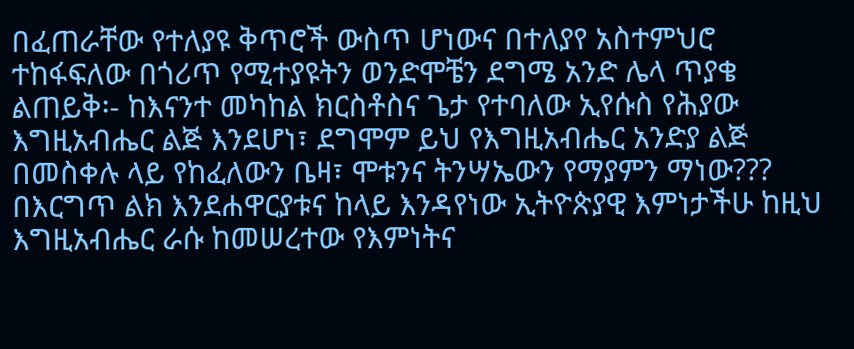በፈጠራቸው የተለያዩ ቅጥሮች ውስጥ ሆነውና በተለያየ አስተምህሮ ተከፋፍለው በጎሪጥ የሚተያዩትን ወንድሞቼን ደግሜ አንድ ሌላ ጥያቄ ልጠይቅ፡- ከእናንተ መካከል ክርስቶስና ጌታ የተባለው ኢየሱስ የሕያው እግዚአብሔር ልጅ እንደሆነ፣ ደግሞም ይህ የእግዚአብሔር አንድያ ልጅ በመስቀሉ ላይ የከፈለውን ቤዛ፣ ሞቱንና ትንሣኤውን የማያምን ማነው??? በእርግጥ ልክ እንደሐዋርያቱና ከላይ እንዳየነው ኢትዮጵያዊ እምነታችሁ ከዚህ እግዚአብሔር ራሱ ከመሠረተው የእምነትና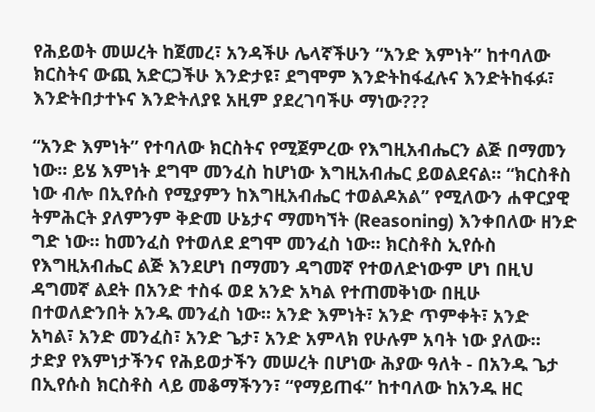የሕይወት መሠረት ከጀመረ፣ አንዳችሁ ሌላኛችሁን “አንድ እምነት” ከተባለው ክርስትና ውጪ አድርጋችሁ እንድታዩ፣ ደግሞም እንድትከፋፈሉና እንድትከፋፉ፣ እንድትበታተኑና እንድትለያዩ አዚም ያደረገባችሁ ማነው???

“አንድ እምነት” የተባለው ክርስትና የሚጀምረው የእግዚአብሔርን ልጅ በማመን ነው። ይሄ እምነት ደግሞ መንፈስ ከሆነው እግዚአብሔር ይወልደናል። “ክርስቶስ ነው ብሎ በኢየሱስ የሚያምን ከእግዚአብሔር ተወልዶአል” የሚለውን ሐዋርያዊ ትምሕርት ያለምንም ቅድመ ሁኔታና ማመካኘት (Reasoning) እንቀበለው ዘንድ ግድ ነው። ከመንፈስ የተወለደ ደግሞ መንፈስ ነው። ክርስቶስ ኢየሱስ የእግዚአብሔር ልጅ እንደሆነ በማመን ዳግመኛ የተወለድነውም ሆነ በዚህ ዳግመኛ ልደት በአንድ ተስፋ ወደ አንድ አካል የተጠመቅነው በዚሁ በተወለድንበት አንዱ መንፈስ ነው። አንድ እምነት፣ አንድ ጥምቀት፣ አንድ አካል፣ አንድ መንፈስ፣ አንድ ጌታ፣ አንድ አምላክ የሁሉም አባት ነው ያለው። ታድያ የእምነታችንና የሕይወታችን መሠረት በሆነው ሕያው ዓለት - በአንዱ ጌታ በኢየሱስ ክርስቶስ ላይ መቆማችንን፣ “የማይጠፋ” ከተባለው ከአንዱ ዘር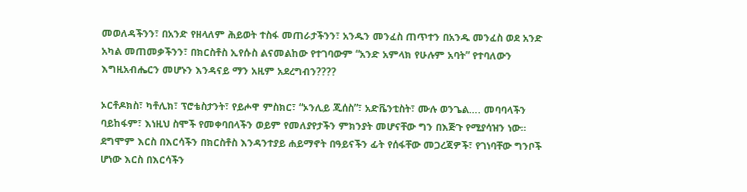መወለዳችንን፣ በአንድ የዘላለም ሕይወት ተስፋ መጠራታችንን፣ አንዱን መንፈስ ጠጥተን በአንዱ መንፈስ ወደ አንድ አካል መጠመቃችንን፣ በክርስቶስ ኢየሱስ ልናመልከው የተገባውም “አንድ አምላክ የሁሉም አባት” የተባለውን እግዚአብሔርን መሆኑን እንዳናይ ማን አዚም አደረግብን????

ኦርቶዶክስ፣ ካቶሊክ፣ ፕሮቴስታንት፣ የይሖዋ ምስክር፣ “ኦንሊይ ጂሰስ”፣ አድቬንቲስት፣ ሙሉ ወንጌል…. መባባላችን ባይከፋም፣ እነዚህ ስሞች የመቀባበላችን ወይም የመለያየታችን ምክንያት መሆናቸው ግን በእጅጉ የሚያሳዝን ነው። ደግሞም እርስ በእርሳችን በክርስቶስ እንዳንተያይ ሐይማኖት በዓይናችን ፊት የሰፋቸው መጋረጃዎች፣ የገነባቸው ግንቦች ሆነው እርስ በእርሳችን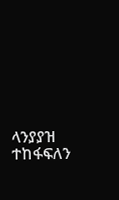ላንያያዝ ተከፋፍለን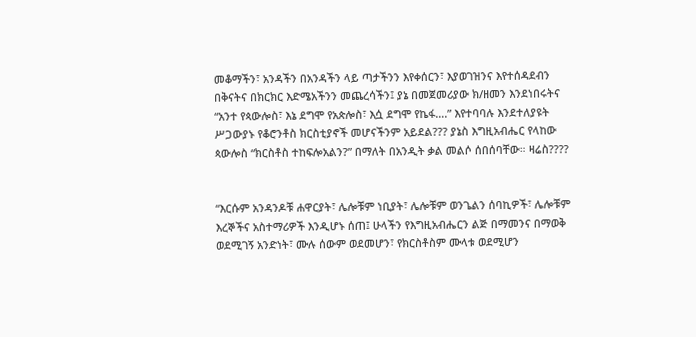መቆማችን፣ አንዳችን በአንዳችን ላይ ጣታችንን እየቀሰርን፣ እያወገዝንና እየተሰዳደብን በቅናትና በክርክር እድሜአችንን መጨረሳችን፤ ያኔ በመጀመሪያው ክ/ዘመን እንደነበሩትና “አንተ የጳውሎስ፣ እኔ ደግሞ የአጵሎስ፣ እሷ ደግሞ የኬፋ….” እየተባባሉ እንደተለያዩት ሥጋውያኑ የቆሮንቶስ ክርስቲያኖች መሆናችንም አይደል??? ያኔስ እግዚአብሔር የላከው ጳውሎስ “ክርስቶስ ተከፍሎአልን?” በማለት በአንዲት ቃል መልሶ ሰበሰባቸው። ዛሬስ????


“እርሱም አንዳንዶቹ ሐዋርያት፣ ሌሎቹም ነቢያት፣ ሌሎቹም ወንጌልን ሰባኪዎች፣ ሌሎቹም እረኞችና አስተማሪዎች እንዲሆኑ ሰጠ፤ ሁላችን የእግዚአብሔርን ልጅ በማመንና በማወቅ ወደሚገኝ አንድነት፣ ሙሉ ሰውም ወደመሆን፣ የክርስቶስም ሙላቱ ወደሚሆን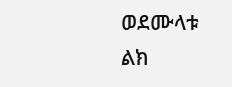ወደሙላቱ ልክ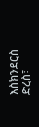እስክንደርስ ድረስ፣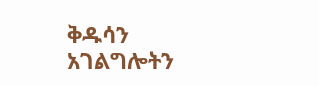ቅዱሳን አገልግሎትን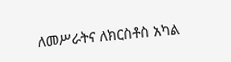ለመሥራትና ለክርስቶስ አካል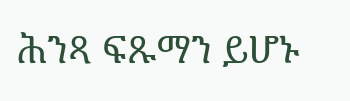ሕንጻ ፍጹማን ይሆኑ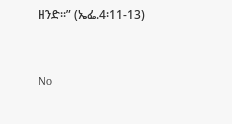ዘንድ።” (ኤፌ.4፡11-13)




No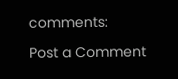comments:

Post a Comment